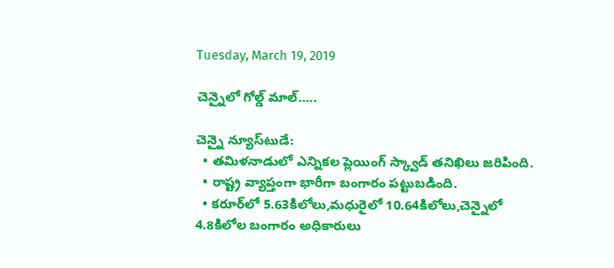Tuesday, March 19, 2019

చెన్నైలో గోల్డ్ మాల్…..

చెన్నై న్యూస్‌టుడే:
  • తమిళనాడులో ఎన్నికల ప్లెయింగ్ స్క్వాడ్ తనిఖిలు జరిపింది.
  • రాష్ట్ర వ్యాప్తంగా భారీగా బంగారం పట్టుబడింది.
  • కరూర్‌లో 5.63కిలోలు,మధురైలో 10.64కిలోలు,చెన్నైలో 4.8కిలోల బంగారం అధికారులు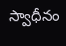స్వాధీనం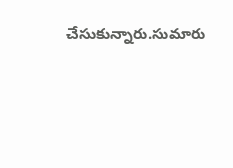చేసుకున్నారు.సుమారు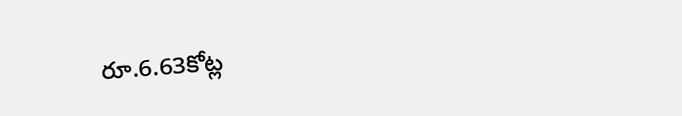రూ.6.63కోట్ల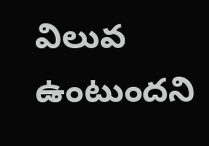విలువ ఉంటుందని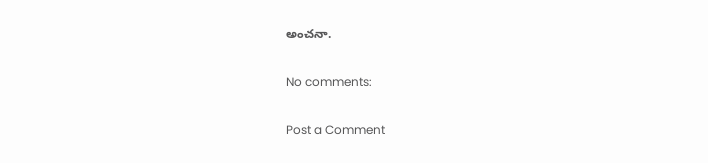అంచనా.

No comments:

Post a Comment